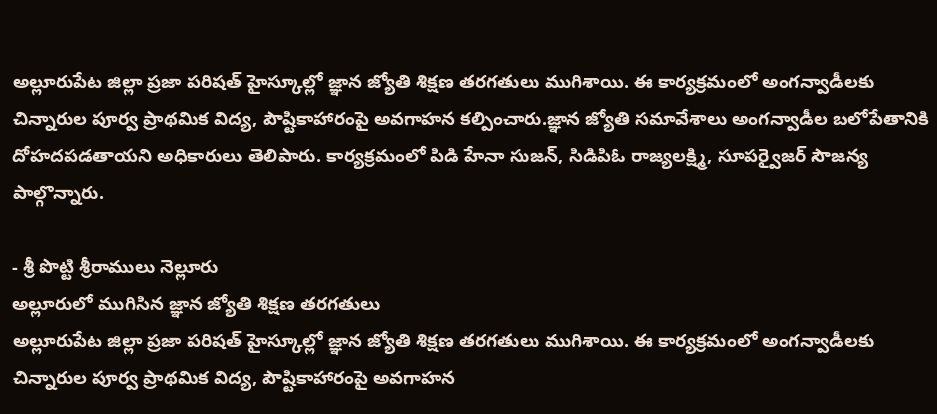అల్లూరుపేట జిల్లా ప్రజా పరిషత్ హైస్కూల్లో జ్ఞాన జ్యోతి శిక్షణ తరగతులు ముగిశాయి. ఈ కార్యక్రమంలో అంగన్వాడీలకు చిన్నారుల పూర్వ ప్రాథమిక విద్య, పౌష్టికాహారంపై అవగాహన కల్పించారు.జ్ఞాన జ్యోతి సమావేశాలు అంగన్వాడీల బలోపేతానికి దోహదపడతాయని అధికారులు తెలిపారు. కార్యక్రమంలో పిడి హేనా సుజన్, సిడిపిఓ రాజ్యలక్ష్మి, సూపర్వైజర్ సౌజన్య పాల్గొన్నారు.

- శ్రీ పొట్టి శ్రీరాములు నెల్లూరు
అల్లూరులో ముగిసిన జ్ఞాన జ్యోతి శిక్షణ తరగతులు
అల్లూరుపేట జిల్లా ప్రజా పరిషత్ హైస్కూల్లో జ్ఞాన జ్యోతి శిక్షణ తరగతులు ముగిశాయి. ఈ కార్యక్రమంలో అంగన్వాడీలకు చిన్నారుల పూర్వ ప్రాథమిక విద్య, పౌష్టికాహారంపై అవగాహన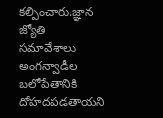కల్పించారు.జ్ఞాన జ్యోతి సమావేశాలు అంగన్వాడీల బలోపేతానికి దోహదపడతాయని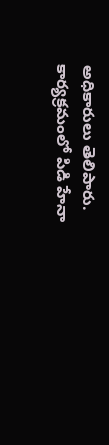అధికారులు తెలిపారు. కార్యక్రమంలో పిడి హేనా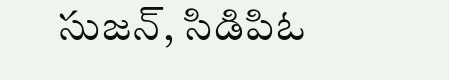సుజన్, సిడిపిఓ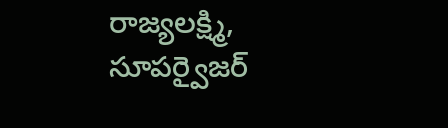రాజ్యలక్ష్మి, సూపర్వైజర్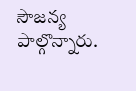సౌజన్య పాల్గొన్నారు.